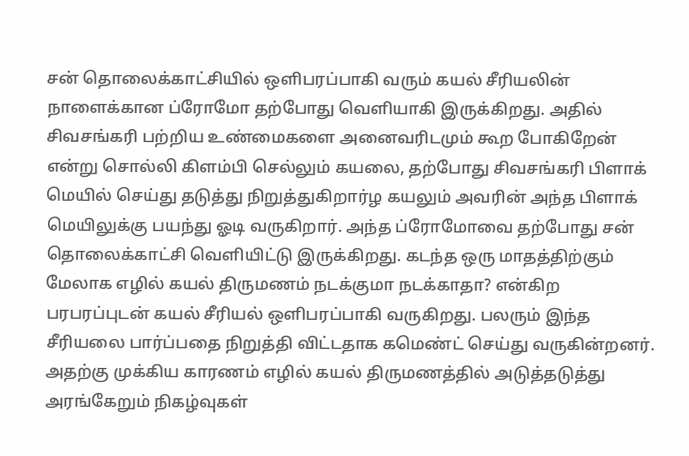சன் தொலைக்காட்சியில் ஒளிபரப்பாகி வரும் கயல் சீரியலின் நாளைக்கான ப்ரோமோ தற்போது வெளியாகி இருக்கிறது. அதில் சிவசங்கரி பற்றிய உண்மைகளை அனைவரிடமும் கூற போகிறேன் என்று சொல்லி கிளம்பி செல்லும் கயலை, தற்போது சிவசங்கரி பிளாக் மெயில் செய்து தடுத்து நிறுத்துகிறார்ழ கயலும் அவரின் அந்த பிளாக் மெயிலுக்கு பயந்து ஓடி வருகிறார். அந்த ப்ரோமோவை தற்போது சன் தொலைக்காட்சி வெளியிட்டு இருக்கிறது. கடந்த ஒரு மாதத்திற்கும் மேலாக எழில் கயல் திருமணம் நடக்குமா நடக்காதா? என்கிற பரபரப்புடன் கயல் சீரியல் ஒளிபரப்பாகி வருகிறது. பலரும் இந்த சீரியலை பார்ப்பதை நிறுத்தி விட்டதாக கமெண்ட் செய்து வருகின்றனர். அதற்கு முக்கிய காரணம் எழில் கயல் திருமணத்தில் அடுத்தடுத்து அரங்கேறும் நிகழ்வுகள்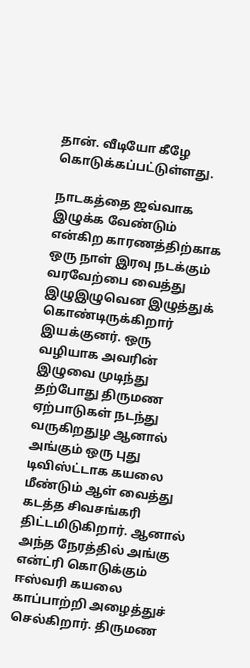தான். வீடியோ கீழே கொடுக்கப்பட்டுள்ளது.

நாடகத்தை ஜவ்வாக இழுக்க வேண்டும் என்கிற காரணத்திற்காக ஒரு நாள் இரவு நடக்கும் வரவேற்பை வைத்து இழுஇழுவென இழுத்துக் கொண்டிருக்கிறார் இயக்குனர். ஒரு வழியாக அவரின் இழுவை முடிந்து தற்போது திருமண ஏற்பாடுகள் நடந்து வருகிறதுழ ஆனால் அங்கும் ஒரு புது டிவிஸ்ட்டாக கயலை மீண்டும் ஆள் வைத்து கடத்த சிவசங்கரி திட்டமிடுகிறார். ஆனால் அந்த நேரத்தில் அங்கு என்ட்ரி கொடுக்கும் ஈஸ்வரி கயலை காப்பாற்றி அழைத்துச் செல்கிறார். திருமண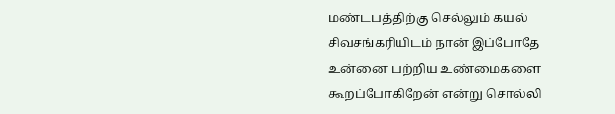மண்டபத்திற்கு செல்லும் கயல் சிவசங்கரியிடம் நான் இப்போதே உன்னை பற்றிய உண்மைகளை கூறப்போகிறேன் என்று சொல்லி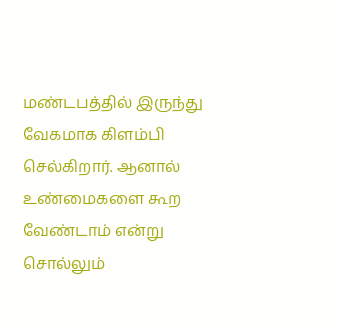மண்டபத்தில் இருந்து வேகமாக கிளம்பி செல்கிறார். ஆனால் உண்மைகளை கூற வேண்டாம் என்று சொல்லும்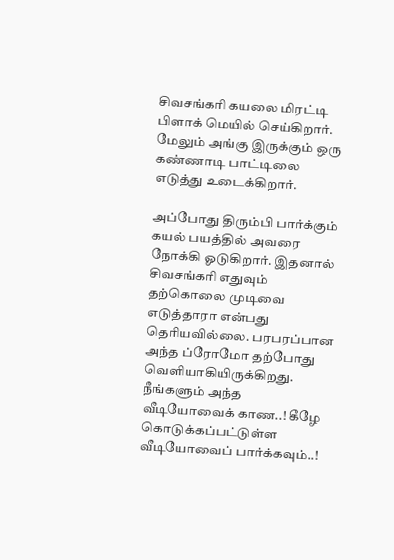சிவசங்கரி கயலை மிரட்டி பிளாக் மெயில் செய்கிறார். மேலும் அங்கு இருக்கும் ஒரு கண்ணாடி பாட்டிலை எடுத்து உடைக்கிறார்.

அப்போது திரும்பி பார்க்கும் கயல் பயத்தில் அவரை நோக்கி ஓடுகிறார். இதனால் சிவசங்கரி எதுவும் தற்கொலை முடிவை எடுத்தாரா என்பது தெரியவில்லை. பரபரப்பான அந்த ப்ரோமோ தற்போது வெளியாகியிருக்கிறது. நீங்களும் அந்த வீடியோவைக் காண..! கீழே கொடுக்கப்பட்டுள்ள வீடியோவைப் பார்க்கவும்..!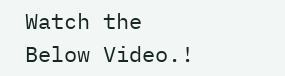Watch the Below Video.!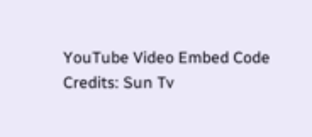YouTube Video Embed Code Credits: Sun Tv